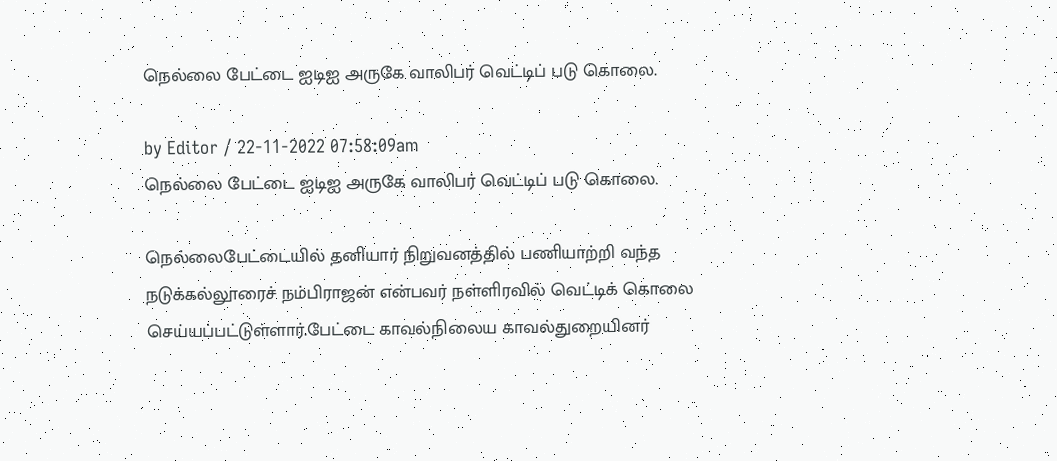நெல்லை பேட்டை ஐடிஐ அருகே வாலிபர் வெட்டிப் படு கொலை.

by Editor / 22-11-2022 07:58:09am
நெல்லை பேட்டை ஐடிஐ அருகே வாலிபர் வெட்டிப் படு கொலை.

நெல்லைபேட்டையில் தனியார் நிறுவனத்தில் பணியாற்றி வந்த நடுக்கல்லூரைச் நம்பிராஜன் என்பவர் நள்ளிரவில் வெட்டிக் கொலை செய்யப்பட்டுள்ளார்.பேட்டை காவல்நிலைய காவல்துறையினர்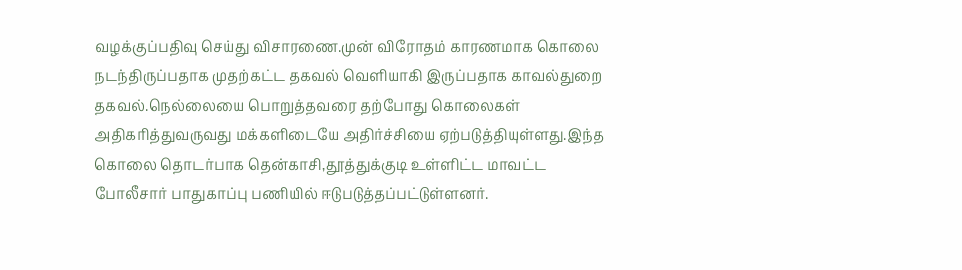வழக்குப்பதிவு செய்து விசாரணை.முன் விரோதம் காரணமாக கொலை நடந்திருப்பதாக முதற்கட்ட தகவல் வெளியாகி இருப்பதாக காவல்துறை தகவல்.நெல்லையை பொறுத்தவரை தற்போது கொலைகள் அதிகரித்துவருவது மக்களிடையே அதிர்ச்சியை ஏற்படுத்தியுள்ளது.இந்த கொலை தொடர்பாக தென்காசி,தூத்துக்குடி உள்ளிட்ட மாவட்ட போலீசார் பாதுகாப்பு பணியில் ஈடுபடுத்தப்பட்டுள்ளனர்.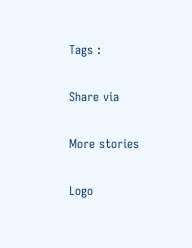Tags :

Share via

More stories

Logo